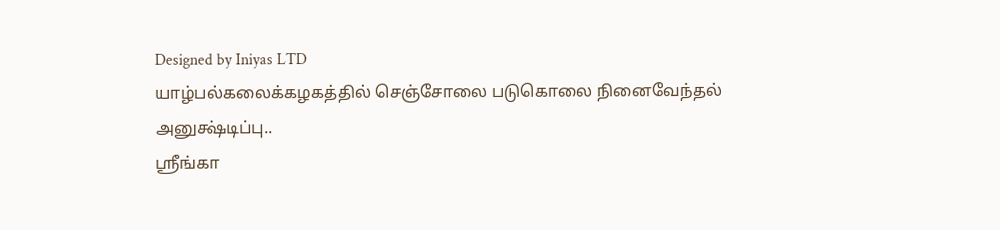Designed by Iniyas LTD
யாழ்பல்கலைக்கழகத்தில் செஞ்சோலை படுகொலை நினைவேந்தல் அனுக்ஷ்டிப்பு..
ஸ்ரீங்கா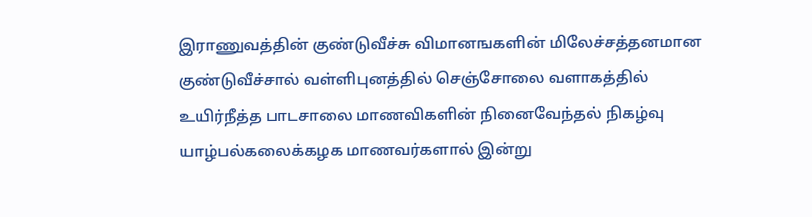இராணுவத்தின் குண்டுவீச்சு விமானஙகளின் மிலேச்சத்தனமான குண்டுவீச்சால் வள்ளிபுனத்தில் செஞ்சோலை வளாகத்தில் உயிர்நீத்த பாடசாலை மாணவிகளின் நினைவேந்தல் நிகழ்வு யாழ்பல்கலைக்கழக மாணவர்களால் இன்று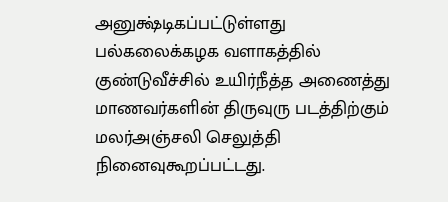அனுக்ஷ்டிகப்பட்டுள்ளது
பல்கலைக்கழக வளாகத்தில் குண்டுவீச்சில் உயிர்நீத்த அணைத்து மாணவர்களின் திருவுரு படத்திற்கும் மலர்அஞ்சலி செலுத்தி நினைவுகூறப்பட்டது.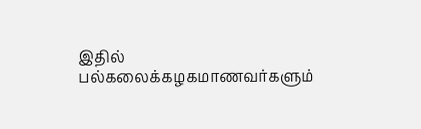இதில் பல்கலைக்கழகமாணவர்களும்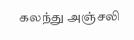கலந்து அஞ்சலி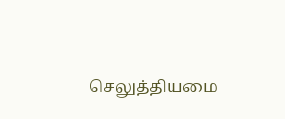செலுத்தியமை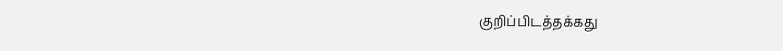குறிப்பிடத்தக்கது